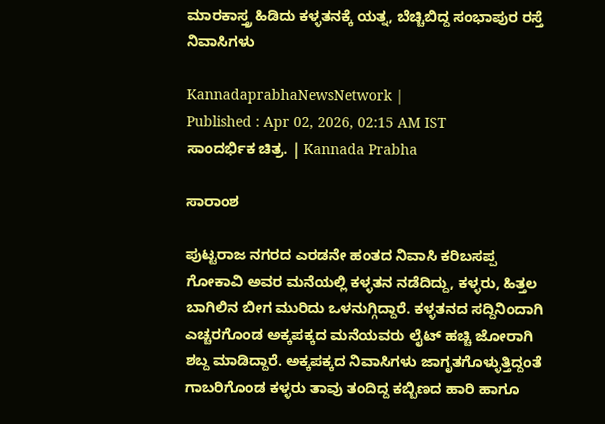ಮಾರಕಾಸ್ತ್ರ ಹಿಡಿದು ಕಳ್ಳತನಕ್ಕೆ ಯತ್ನ, ಬೆಚ್ಚಿಬಿದ್ದ ಸಂಭಾಪುರ ರಸ್ತೆ ನಿವಾಸಿಗಳು

KannadaprabhaNewsNetwork |
Published : Apr 02, 2026, 02:15 AM IST
ಸಾಂದರ್ಭಿಕ ಚಿತ್ರ. | Kannada Prabha

ಸಾರಾಂಶ

ಪುಟ್ಟರಾಜ ನಗರದ ಎರಡನೇ ಹಂತದ ನಿವಾಸಿ ಕರಿಬಸಪ್ಪ ಗೋಕಾವಿ ಅವರ ಮನೆಯಲ್ಲಿ ಕಳ್ಳತನ ನಡೆದಿದ್ದು, ಕಳ್ಳರು, ಹಿತ್ತಲ ಬಾಗಿಲಿನ ಬೀಗ ಮುರಿದು ಒಳನುಗ್ಗಿದ್ದಾರೆ. ಕಳ್ಳತನದ ಸದ್ದಿನಿಂದಾಗಿ ಎಚ್ಚರಗೊಂಡ ಅಕ್ಕಪಕ್ಕದ ಮನೆಯವರು ಲೈಟ್ ಹಚ್ಚಿ ಜೋರಾಗಿ ಶಬ್ದ ಮಾಡಿದ್ದಾರೆ. ಅಕ್ಕಪಕ್ಕದ ನಿವಾಸಿಗಳು ಜಾಗೃತಗೊಳ್ಳುತ್ತಿದ್ದಂತೆ ಗಾಬರಿಗೊಂಡ ಕಳ್ಳರು ತಾವು ತಂದಿದ್ದ ಕಬ್ಬಿಣದ ಹಾರಿ ಹಾಗೂ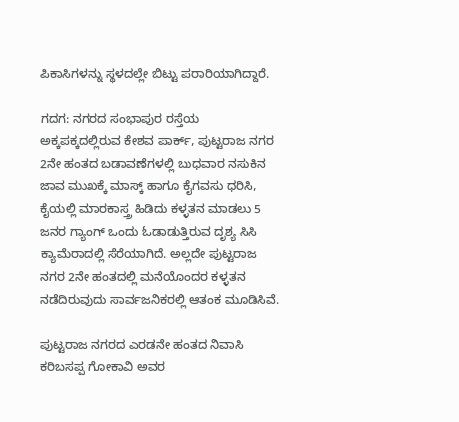ಪಿಕಾಸಿಗಳನ್ನು ಸ್ಥಳದಲ್ಲೇ ಬಿಟ್ಟು ಪರಾರಿಯಾಗಿದ್ದಾರೆ.

ಗದಗ: ನಗರದ ಸಂಭಾಪುರ ರಸ್ತೆಯ ಅಕ್ಕಪಕ್ಕದಲ್ಲಿರುವ ಕೇಶವ ಪಾರ್ಕ್, ಪುಟ್ಟರಾಜ ನಗರ 2ನೇ ಹಂತದ ಬಡಾವಣೆಗಳಲ್ಲಿ ಬುಧವಾರ ನಸುಕಿನ ಜಾವ ಮುಖಕ್ಕೆ ಮಾಸ್ಕ್ ಹಾಗೂ ಕೈಗವಸು ಧರಿಸಿ, ಕೈಯಲ್ಲಿ ಮಾರಕಾಸ್ತ್ರ ಹಿಡಿದು ಕಳ್ಳತನ ಮಾಡಲು 5 ಜನರ ಗ್ಯಾಂಗ್ ಒಂದು ಓಡಾಡುತ್ತಿರುವ ದೃಶ್ಯ ಸಿಸಿ ಕ್ಯಾಮೆರಾದಲ್ಲಿ ಸೆರೆಯಾಗಿದೆ. ಅಲ್ಲದೇ ಪುಟ್ಟರಾಜ ನಗರ 2ನೇ ಹಂತದಲ್ಲಿ ಮನೆಯೊಂದರ ಕಳ್ಳತನ ನಡೆದಿರುವುದು ಸಾರ್ವಜನಿಕರಲ್ಲಿ ಆತಂಕ ಮೂಡಿಸಿವೆ.

ಪುಟ್ಟರಾಜ ನಗರದ ಎರಡನೇ ಹಂತದ ನಿವಾಸಿ ಕರಿಬಸಪ್ಪ ಗೋಕಾವಿ ಅವರ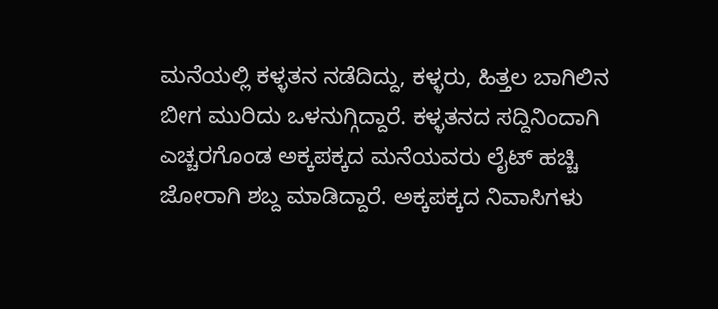ಮನೆಯಲ್ಲಿ ಕಳ್ಳತನ ನಡೆದಿದ್ದು, ಕಳ್ಳರು, ಹಿತ್ತಲ ಬಾಗಿಲಿನ ಬೀಗ ಮುರಿದು ಒಳನುಗ್ಗಿದ್ದಾರೆ. ಕಳ್ಳತನದ ಸದ್ದಿನಿಂದಾಗಿ ಎಚ್ಚರಗೊಂಡ ಅಕ್ಕಪಕ್ಕದ ಮನೆಯವರು ಲೈಟ್ ಹಚ್ಚಿ ಜೋರಾಗಿ ಶಬ್ದ ಮಾಡಿದ್ದಾರೆ. ಅಕ್ಕಪಕ್ಕದ ನಿವಾಸಿಗಳು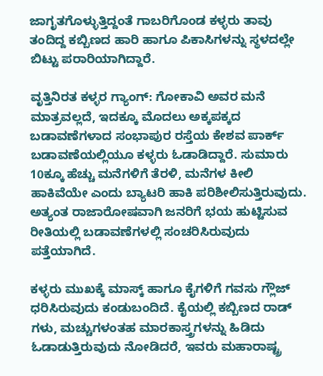ಜಾಗೃತಗೊಳ್ಳುತ್ತಿದ್ದಂತೆ ಗಾಬರಿಗೊಂಡ ಕಳ್ಳರು ತಾವು ತಂದಿದ್ದ ಕಬ್ಬಿಣದ ಹಾರಿ ಹಾಗೂ ಪಿಕಾಸಿಗಳನ್ನು ಸ್ಥಳದಲ್ಲೇ ಬಿಟ್ಟು ಪರಾರಿಯಾಗಿದ್ದಾರೆ.

ವೃತ್ತಿನಿರತ ಕಳ್ಳರ ಗ್ಯಾಂಗ್: ಗೋಕಾವಿ ಅವರ ಮನೆ ಮಾತ್ರವಲ್ಲದೆ, ಇದಕ್ಕೂ ಮೊದಲು ಅಕ್ಕಪಕ್ಕದ ಬಡಾವಣೆಗಳಾದ ಸಂಭಾಪುರ ರಸ್ತೆಯ ಕೇಶವ ಪಾರ್ಕ್ ಬಡಾವಣೆಯಲ್ಲಿಯೂ ಕಳ್ಳರು ಓಡಾಡಿದ್ದಾರೆ. ಸುಮಾರು 10ಕ್ಕೂ ಹೆಚ್ಚು ಮನೆಗಳಿಗೆ ತೆರಳಿ, ಮನೆಗಳ ಕೀಲಿ ಹಾಕಿವೆಯೇ ಎಂದು ಬ್ಯಾಟರಿ ಹಾಕಿ ಪರಿಶೀಲಿಸುತ್ತಿರುವುದು. ಅತ್ಯಂತ ರಾಜಾರೋಷವಾಗಿ ಜನರಿಗೆ ಭಯ ಹುಟ್ಟಿಸುವ ರೀತಿಯಲ್ಲಿ ಬಡಾವಣೆಗಳಲ್ಲಿ ಸಂಚರಿಸಿರುವುದು ಪತ್ತೆಯಾಗಿದೆ.

ಕಳ್ಳರು ಮುಖಕ್ಕೆ ಮಾಸ್ಕ್ ಹಾಗೂ ಕೈಗಳಿಗೆ ಗವಸು ಗ್ಲೌಜ್ ಧರಿಸಿರುವುದು ಕಂಡುಬಂದಿದೆ. ಕೈಯಲ್ಲಿ ಕಬ್ಬಿಣದ ರಾಡ್ ಗಳು, ಮಚ್ಚುಗಳಂತಹ ಮಾರಕಾಸ್ತ್ರಗಳನ್ನು ಹಿಡಿದು ಓಡಾಡುತ್ತಿರುವುದು ನೋಡಿದರೆ, ಇವರು ಮಹಾರಾಷ್ಟ್ರ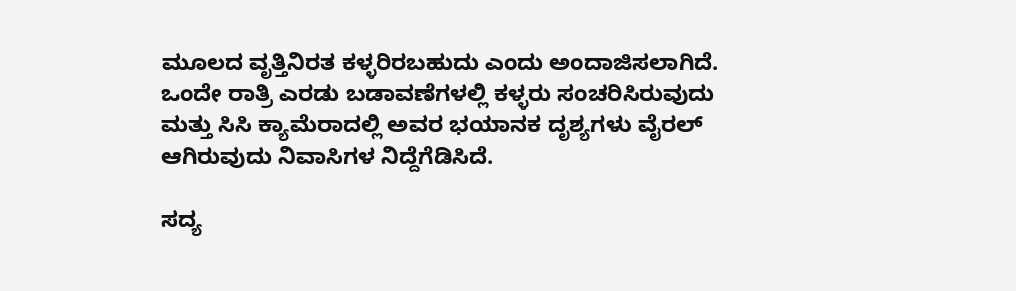ಮೂಲದ ವೃತ್ತಿನಿರತ ಕಳ್ಳರಿರಬಹುದು ಎಂದು ಅಂದಾಜಿಸಲಾಗಿದೆ. ಒಂದೇ ರಾತ್ರಿ ಎರಡು ಬಡಾವಣೆಗಳಲ್ಲಿ ಕಳ್ಳರು ಸಂಚರಿಸಿರುವುದು ಮತ್ತು ಸಿಸಿ ಕ್ಯಾಮೆರಾದಲ್ಲಿ ಅವರ ಭಯಾನಕ ದೃಶ್ಯಗಳು ವೈರಲ್ ಆಗಿರುವುದು ನಿವಾಸಿಗಳ ನಿದ್ದೆಗೆಡಿಸಿದೆ.

ಸದ್ಯ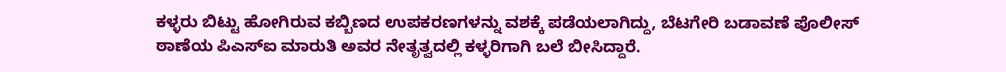ಕಳ್ಳರು ಬಿಟ್ಟು ಹೋಗಿರುವ ಕಬ್ಬಿಣದ ಉಪಕರಣಗಳನ್ನು ವಶಕ್ಕೆ ಪಡೆಯಲಾಗಿದ್ದು, ಬೆಟಗೇರಿ ಬಡಾವಣೆ ಪೊಲೀಸ್ ಠಾಣೆಯ ಪಿಎಸ್ಐ ಮಾರುತಿ ಅವರ ನೇತೃತ್ವದಲ್ಲಿ ಕಳ್ಳರಿಗಾಗಿ ಬಲೆ ಬೀಸಿದ್ದಾರೆ.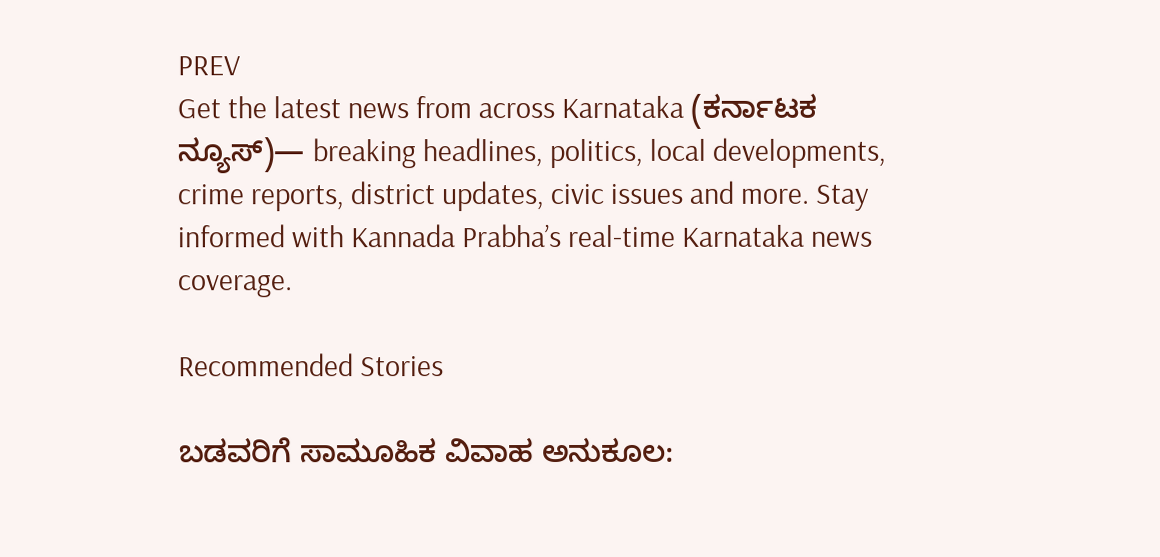PREV
Get the latest news from across Karnataka (ಕರ್ನಾಟಕ ನ್ಯೂಸ್)— breaking headlines, politics, local developments, crime reports, district updates, civic issues and more. Stay informed with Kannada Prabha’s real‑time Karnataka news coverage.

Recommended Stories

ಬಡವರಿಗೆ ಸಾಮೂಹಿಕ ವಿವಾಹ ಅನುಕೂಲ: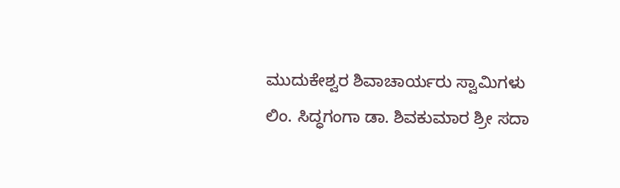ಮುದುಕೇಶ್ವರ ಶಿವಾಚಾರ್ಯರು ಸ್ವಾಮಿಗಳು
ಲಿಂ. ಸಿದ್ಧಗಂಗಾ ಡಾ. ಶಿವಕುಮಾರ ಶ್ರೀ ಸದಾ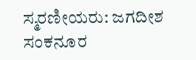ಸ್ಮರಣೀಯರು: ಜಗದೀಶ ಸಂಕನೂರ